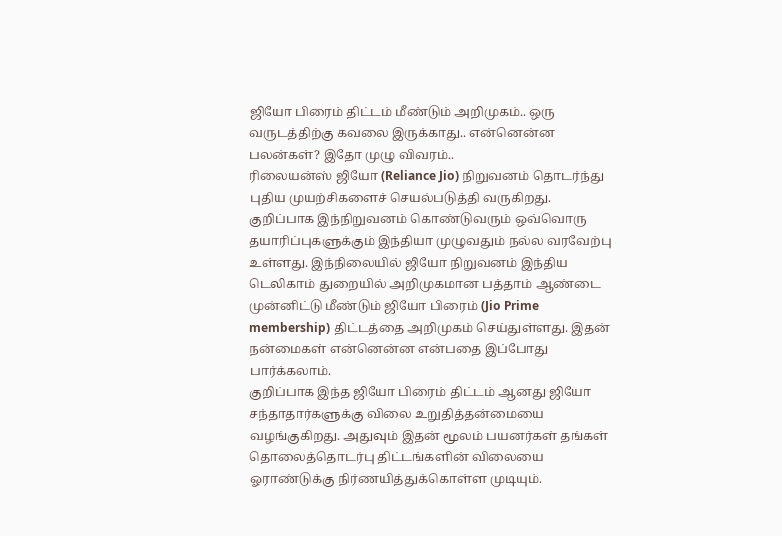ஜியோ பிரைம் திட்டம் மீண்டும் அறிமுகம்.. ஒரு வருடத்திற்கு கவலை இருக்காது.. என்னென்ன பலன்கள்? இதோ முழு விவரம்..
ரிலையன்ஸ் ஜியோ (Reliance Jio) நிறுவனம் தொடர்ந்து புதிய முயற்சிகளைச் செயல்படுத்தி வருகிறது. குறிப்பாக இந்நிறுவனம் கொண்டுவரும் ஒவ்வொரு தயாரிப்புகளுக்கும் இந்தியா முழுவதும் நல்ல வரவேற்பு உள்ளது. இந்நிலையில் ஜியோ நிறுவனம் இந்திய டெலிகாம் துறையில் அறிமுகமான பத்தாம் ஆண்டை முன்னிட்டு மீண்டும் ஜியோ பிரைம் (Jio Prime membership) திட்டத்தை அறிமுகம் செய்துள்ளது. இதன் நன்மைகள் என்னென்ன என்பதை இப்போது பார்க்கலாம்.
குறிப்பாக இந்த ஜியோ பிரைம் திட்டம் ஆனது ஜியோ சந்தாதார்களுக்கு விலை உறுதித்தன்மையை வழங்குகிறது. அதுவும் இதன் மூலம் பயனர்கள் தங்கள் தொலைத்தொடர்பு திட்டங்களின் விலையை ஓராண்டுக்கு நிர்ணயித்துக்கொள்ள முடியும்.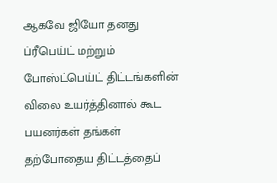ஆகவே ஜியோ தனது ப்ரீபெய்ட் மற்றும் போஸ்ட்பெய்ட் திட்டங்களின் விலை உயர்த்தினால் கூட பயனர்கள் தங்கள் தற்போதைய திட்டத்தைப்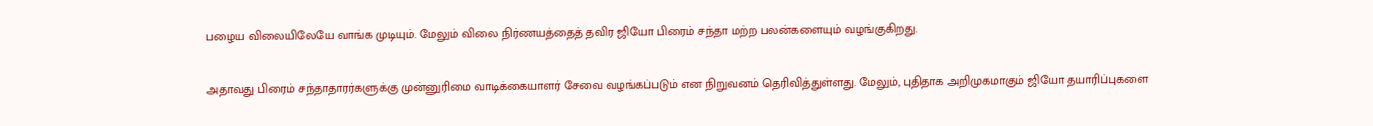பழைய விலையிலேயே வாங்க முடியும். மேலும் விலை நிர்ணயத்தைத் தவிர ஜியோ பிரைம் சந்தா மற்ற பலன்களையும் வழங்குகிறது.

அதாவது பிரைம் சந்தாதாரர்களுக்கு முன்னுரிமை வாடிக்கையாளர் சேவை வழங்கப்படும் என நிறுவனம் தெரிவித்துள்ளது. மேலும், புதிதாக அறிமுகமாகும் ஜியோ தயாரிப்புகளை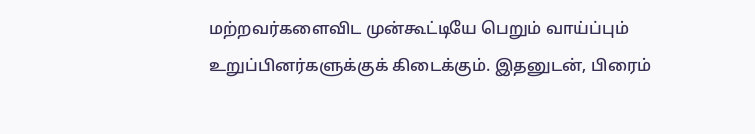மற்றவர்களைவிட முன்கூட்டியே பெறும் வாய்ப்பும் உறுப்பினர்களுக்குக் கிடைக்கும். இதனுடன், பிரைம்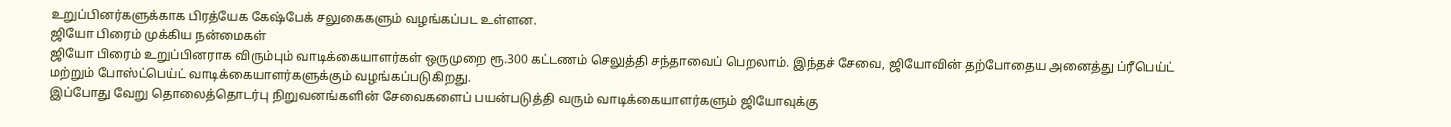உறுப்பினர்களுக்காக பிரத்யேக கேஷ்பேக் சலுகைகளும் வழங்கப்பட உள்ளன.
ஜியோ பிரைம் முக்கிய நன்மைகள்
ஜியோ பிரைம் உறுப்பினராக விரும்பும் வாடிக்கையாளர்கள் ஒருமுறை ரூ.300 கட்டணம் செலுத்தி சந்தாவைப் பெறலாம். இந்தச் சேவை, ஜியோவின் தற்போதைய அனைத்து ப்ரீபெய்ட் மற்றும் போஸ்ட்பெய்ட் வாடிக்கையாளர்களுக்கும் வழங்கப்படுகிறது.
இப்போது வேறு தொலைத்தொடர்பு நிறுவனங்களின் சேவைகளைப் பயன்படுத்தி வரும் வாடிக்கையாளர்களும் ஜியோவுக்கு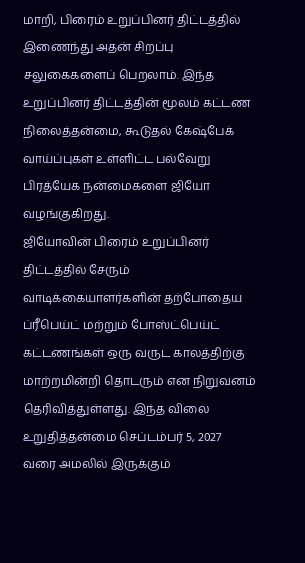மாறி, பிரைம் உறுப்பினர் திட்டத்தில் இணைந்து அதன் சிறப்பு சலுகைகளைப் பெறலாம். இந்த உறுப்பினர் திட்டத்தின் மூலம் கட்டண நிலைத்தன்மை, கூடுதல் கேஷ்பேக் வாய்ப்புகள் உள்ளிட்ட பல்வேறு பிரத்யேக நன்மைகளை ஜியோ வழங்குகிறது.
ஜியோவின் பிரைம் உறுப்பினர் திட்டத்தில் சேரும் வாடிக்கையாளர்களின் தற்போதைய ப்ரீபெய்ட் மற்றும் போஸ்ட்பெய்ட் கட்டணங்கள் ஒரு வருட காலத்திற்கு மாற்றமின்றி தொடரும் என நிறுவனம் தெரிவித்துள்ளது. இந்த விலை உறுதித்தன்மை செப்டம்பர் 5, 2027 வரை அமலில் இருக்கும்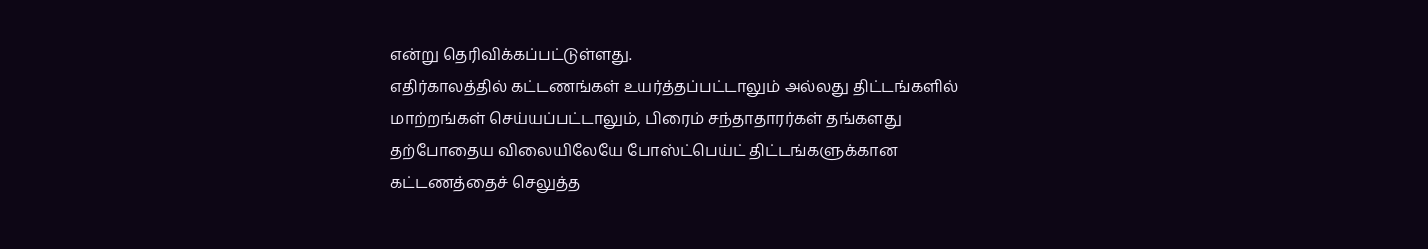என்று தெரிவிக்கப்பட்டுள்ளது.
எதிர்காலத்தில் கட்டணங்கள் உயர்த்தப்பட்டாலும் அல்லது திட்டங்களில் மாற்றங்கள் செய்யப்பட்டாலும், பிரைம் சந்தாதாரர்கள் தங்களது தற்போதைய விலையிலேயே போஸ்ட்பெய்ட் திட்டங்களுக்கான கட்டணத்தைச் செலுத்த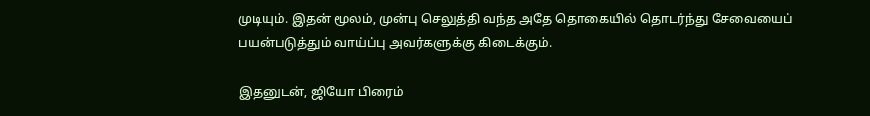முடியும். இதன் மூலம், முன்பு செலுத்தி வந்த அதே தொகையில் தொடர்ந்து சேவையைப் பயன்படுத்தும் வாய்ப்பு அவர்களுக்கு கிடைக்கும்.

இதனுடன், ஜியோ பிரைம்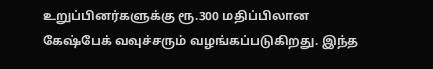உறுப்பினர்களுக்கு ரூ.300 மதிப்பிலான கேஷ்பேக் வவுச்சரும் வழங்கப்படுகிறது. இந்த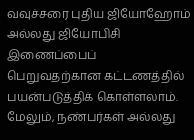வவுச்சரை புதிய ஜியோஹோம் அல்லது ஜியோபிசி இணைப்பைப் பெறுவதற்கான கட்டணத்தில் பயன்படுத்திக் கொள்ளலாம். மேலும், நண்பர்கள் அல்லது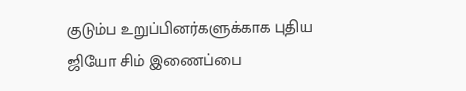குடும்ப உறுப்பினர்களுக்காக புதிய ஜியோ சிம் இணைப்பை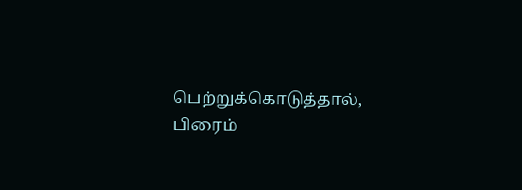பெற்றுக்கொடுத்தால், பிரைம்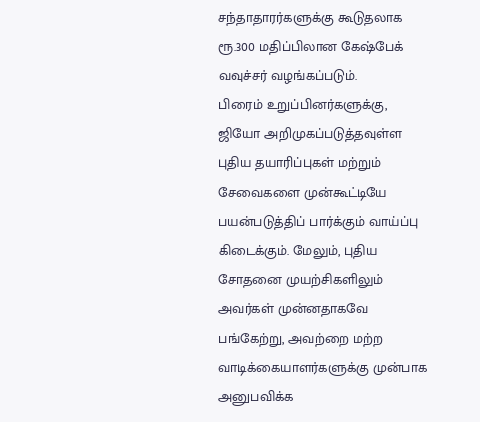சந்தாதாரர்களுக்கு கூடுதலாக ரூ.300 மதிப்பிலான கேஷ்பேக் வவுச்சர் வழங்கப்படும்.
பிரைம் உறுப்பினர்களுக்கு, ஜியோ அறிமுகப்படுத்தவுள்ள புதிய தயாரிப்புகள் மற்றும் சேவைகளை முன்கூட்டியே பயன்படுத்திப் பார்க்கும் வாய்ப்பு கிடைக்கும். மேலும், புதிய சோதனை முயற்சிகளிலும் அவர்கள் முன்னதாகவே பங்கேற்று, அவற்றை மற்ற வாடிக்கையாளர்களுக்கு முன்பாக அனுபவிக்க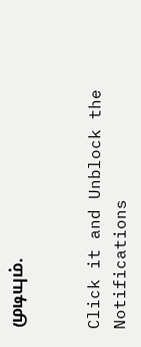முடியும்.


Click it and Unblock the Notifications